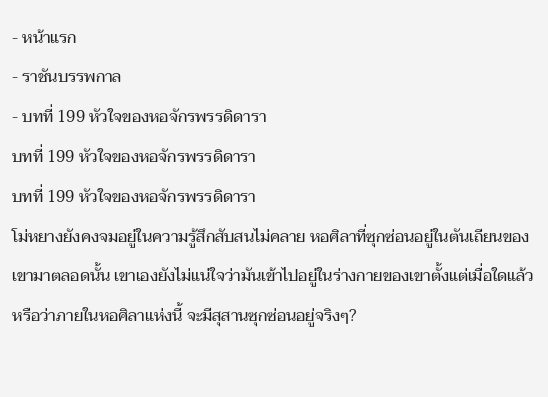- หน้าแรก
- ราชันบรรพกาล
- บทที่ 199 หัวใจของหอจักรพรรดิดารา
บทที่ 199 หัวใจของหอจักรพรรดิดารา
บทที่ 199 หัวใจของหอจักรพรรดิดารา
โม่หยางยังคงจมอยู่ในความรู้สึกสับสนไม่คลาย หอศิลาที่ซุกซ่อนอยู่ในตันเถียนของเขามาตลอดนั้น เขาเองยังไม่แน่ใจว่ามันเข้าไปอยู่ในร่างกายของเขาตั้งแต่เมื่อใดแล้ว หรือว่าภายในหอศิลาแห่งนี้ จะมีสุสานซุกซ่อนอยู่จริงๆ?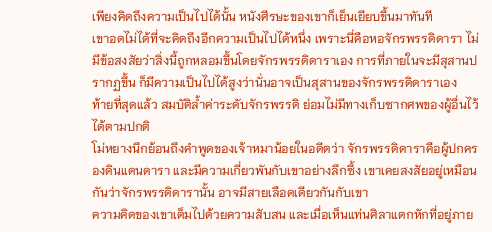เพียงคิดถึงความเป็นไปได้นั้น หนังศีรษะของเขาก็เย็นเยียบขึ้นมาทันที
เขาอดไม่ได้ที่จะคิดถึงอีกความเป็นไปได้หนึ่ง เพราะนี่คือหอจักรพรรดิดารา ไม่มีข้อสงสัยว่าสิ่งนี้ถูกหลอมขึ้นโดยจักรพรรดิดาราเอง การที่ภายในจะมีสุสานปรากฏขึ้น ก็มีความเป็นไปได้สูงว่านั่นอาจเป็นสุสานของจักรพรรดิดาราเอง
ท้ายที่สุดแล้ว สมบัติล้ำค่าระดับจักรพรรดิ ย่อมไม่มีทางเก็บซากศพของผู้อื่นไว้ได้ตามปกติ
โม่หยางนึกย้อนถึงคำพูดของเจ้าหมาน้อยในอดีตว่า จักรพรรดิดาราคือผู้ปกครองดินแดนดารา และมีความเกี่ยวพันกับเขาอย่างลึกซึ้ง เขาเคยสงสัยอยู่เหมือนกันว่าจักรพรรดิดารานั้น อาจมีสายเลือดเดียวกันกับเขา
ความคิดของเขาเต็มไปด้วยความสับสน และเมื่อเห็นแท่นศิลาแตกหักที่อยู่ภาย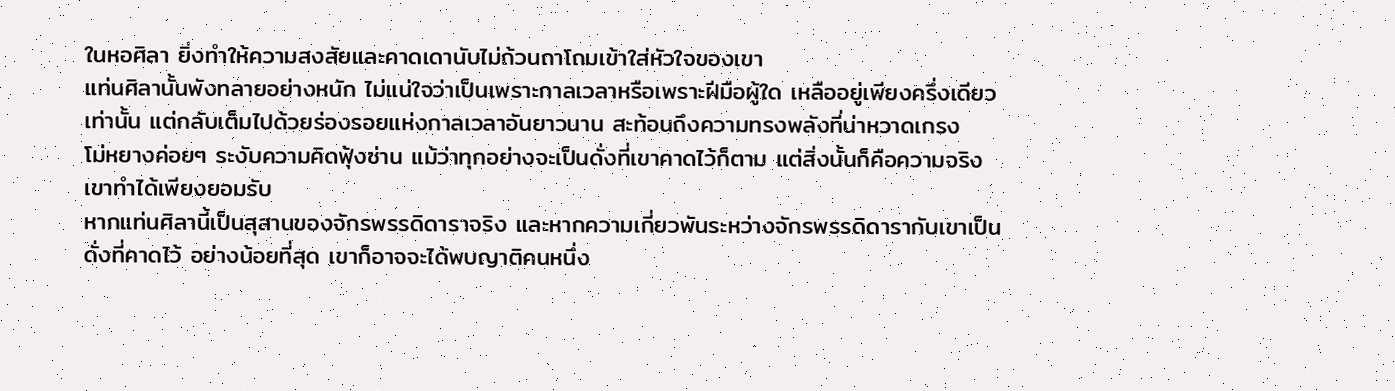ในหอศิลา ยิ่งทำให้ความสงสัยและคาดเดานับไม่ถ้วนถาโถมเข้าใส่หัวใจของเขา
แท่นศิลานั้นพังทลายอย่างหนัก ไม่แน่ใจว่าเป็นเพราะกาลเวลาหรือเพราะฝีมือผู้ใด เหลืออยู่เพียงครึ่งเดียวเท่านั้น แต่กลับเต็มไปด้วยร่องรอยแห่งกาลเวลาอันยาวนาน สะท้อนถึงความทรงพลังที่น่าหวาดเกรง
โม่หยางค่อยๆ ระงับความคิดฟุ้งซ่าน แม้ว่าทุกอย่างจะเป็นดั่งที่เขาคาดไว้ก็ตาม แต่สิ่งนั้นก็คือความจริง เขาทำได้เพียงยอมรับ
หากแท่นศิลานี้เป็นสุสานของจักรพรรดิดาราจริง และหากความเกี่ยวพันระหว่างจักรพรรดิดารากับเขาเป็นดั่งที่คาดไว้ อย่างน้อยที่สุด เขาก็อาจจะได้พบญาติคนหนึ่ง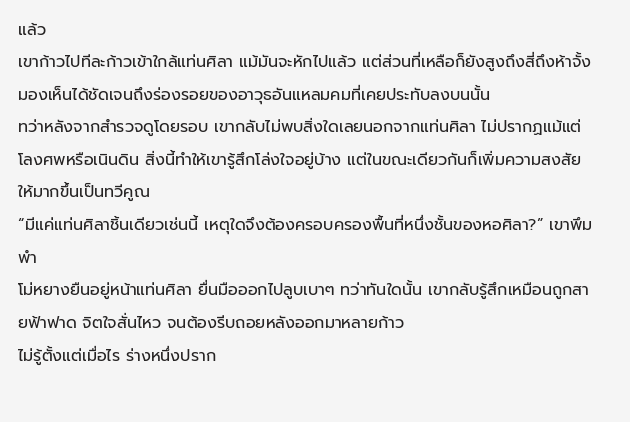แล้ว
เขาก้าวไปทีละก้าวเข้าใกล้แท่นศิลา แม้มันจะหักไปแล้ว แต่ส่วนที่เหลือก็ยังสูงถึงสี่ถึงห้าจั้ง มองเห็นได้ชัดเจนถึงร่องรอยของอาวุธอันแหลมคมที่เคยประทับลงบนนั้น
ทว่าหลังจากสำรวจดูโดยรอบ เขากลับไม่พบสิ่งใดเลยนอกจากแท่นศิลา ไม่ปรากฏแม้แต่โลงศพหรือเนินดิน สิ่งนี้ทำให้เขารู้สึกโล่งใจอยู่บ้าง แต่ในขณะเดียวกันก็เพิ่มความสงสัยให้มากขึ้นเป็นทวีคูณ
“มีแค่แท่นศิลาชิ้นเดียวเช่นนี้ เหตุใดจึงต้องครอบครองพื้นที่หนึ่งชั้นของหอศิลา?” เขาพึมพำ
โม่หยางยืนอยู่หน้าแท่นศิลา ยื่นมือออกไปลูบเบาๆ ทว่าทันใดนั้น เขากลับรู้สึกเหมือนถูกสายฟ้าฟาด จิตใจสั่นไหว จนต้องรีบถอยหลังออกมาหลายก้าว
ไม่รู้ตั้งแต่เมื่อไร ร่างหนึ่งปราก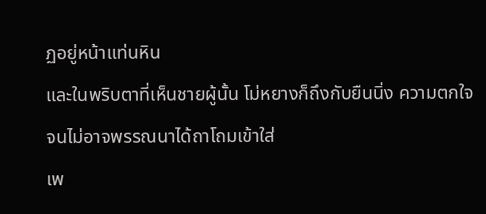ฏอยู่หน้าแท่นหิน
และในพริบตาที่เห็นชายผู้นั้น โม่หยางก็ถึงกับยืนนิ่ง ความตกใจจนไม่อาจพรรณนาได้ถาโถมเข้าใส่
เพ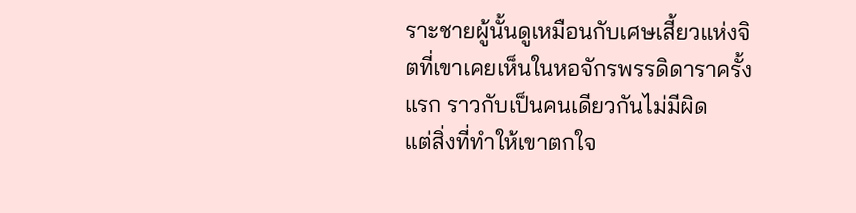ราะชายผู้นั้นดูเหมือนกับเศษเสี้ยวแห่งจิตที่เขาเคยเห็นในหอจักรพรรดิดาราครั้งแรก ราวกับเป็นคนเดียวกันไม่มีผิด
แต่สิ่งที่ทำให้เขาตกใจ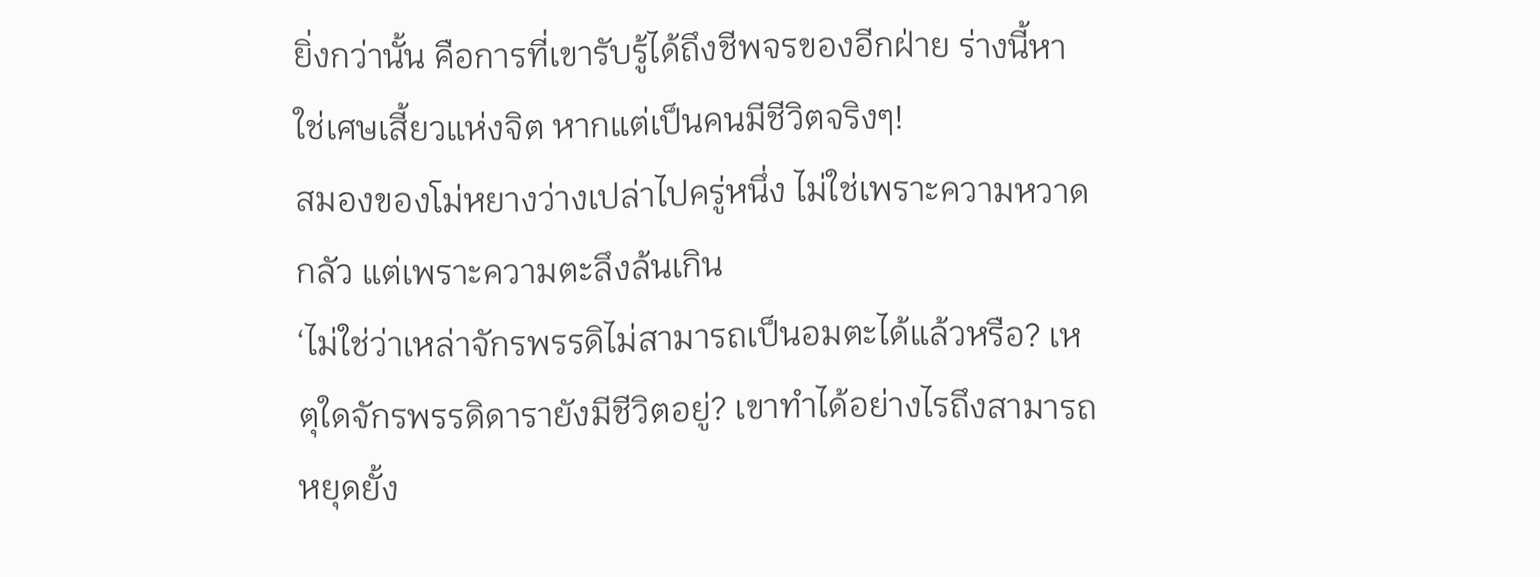ยิ่งกว่านั้น คือการที่เขารับรู้ได้ถึงชีพจรของอีกฝ่าย ร่างนี้หาใช่เศษเสี้ยวแห่งจิต หากแต่เป็นคนมีชีวิตจริงๆ!
สมองของโม่หยางว่างเปล่าไปครู่หนึ่ง ไม่ใช่เพราะความหวาดกลัว แต่เพราะความตะลึงล้นเกิน
‘ไม่ใช่ว่าเหล่าจักรพรรดิไม่สามารถเป็นอมตะได้แล้วหรือ? เหตุใดจักรพรรดิดารายังมีชีวิตอยู่? เขาทำได้อย่างไรถึงสามารถหยุดยั้ง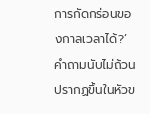การกัดกร่อนของกาลเวลาได้?’
คำถามนับไม่ถ้วนปรากฏขึ้นในหัวข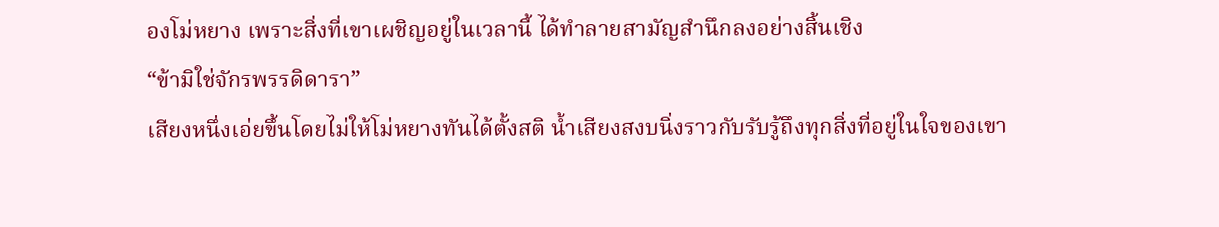องโม่หยาง เพราะสิ่งที่เขาเผชิญอยู่ในเวลานี้ ได้ทำลายสามัญสำนึกลงอย่างสิ้นเชิง
“ข้ามิใช่จักรพรรดิดารา”
เสียงหนึ่งเอ่ยขึ้นโดยไม่ให้โม่หยางทันได้ตั้งสติ น้ำเสียงสงบนิ่งราวกับรับรู้ถึงทุกสิ่งที่อยู่ในใจของเขา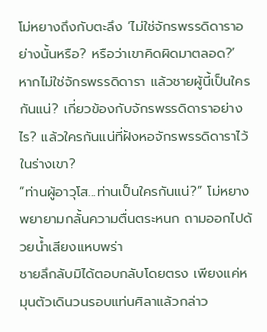โม่หยางถึงกับตะลึง ‘ไม่ใช่จักรพรรดิดาราอย่างนั้นหรือ? หรือว่าเขาคิดผิดมาตลอด?’
หากไม่ใช่จักรพรรดิดารา แล้วชายผู้นี้เป็นใครกันแน่? เกี่ยวข้องกับจักรพรรดิดาราอย่างไร? แล้วใครกันแน่ที่ฝังหอจักรพรรดิดาราไว้ในร่างเขา?
“ท่านผู้อาวุโส...ท่านเป็นใครกันแน่?” โม่หยางพยายามกลั้นความตื่นตระหนก ถามออกไปด้วยน้ำเสียงแหบพร่า
ชายลึกลับมิได้ตอบกลับโดยตรง เพียงแค่หมุนตัวเดินวนรอบแท่นศิลาแล้วกล่าว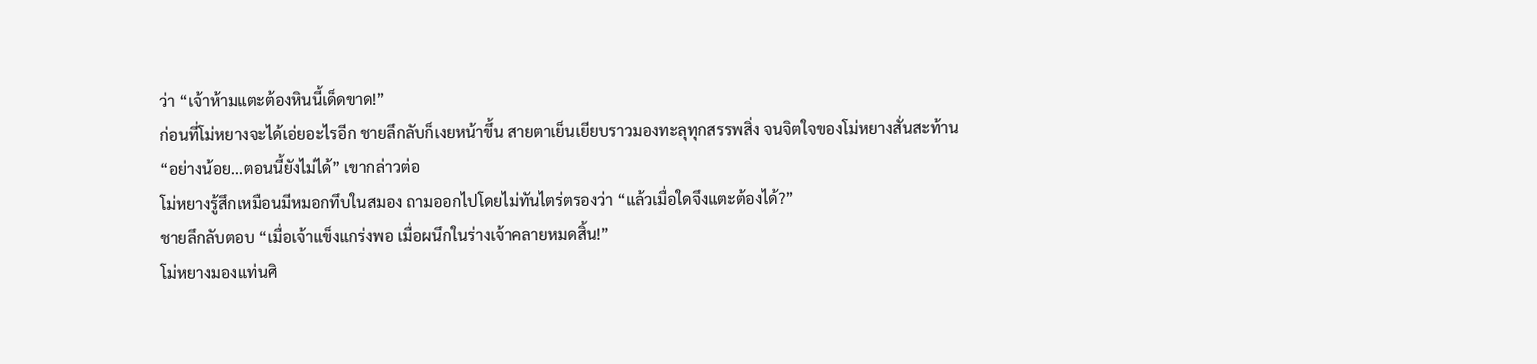ว่า “เจ้าห้ามแตะต้องหินนี้เด็ดขาด!”
ก่อนที่โม่หยางจะได้เอ่ยอะไรอีก ชายลึกลับก็เงยหน้าขึ้น สายตาเย็นเยียบราวมองทะลุทุกสรรพสิ่ง จนจิตใจของโม่หยางสั่นสะท้าน
“อย่างน้อย...ตอนนี้ยังไม่ได้” เขากล่าวต่อ
โม่หยางรู้สึกเหมือนมีหมอกทึบในสมอง ถามออกไปโดยไม่ทันไตร่ตรองว่า “แล้วเมื่อใดจึงแตะต้องได้?”
ชายลึกลับตอบ “เมื่อเจ้าแข็งแกร่งพอ เมื่อผนึกในร่างเจ้าคลายหมดสิ้น!”
โม่หยางมองแท่นศิ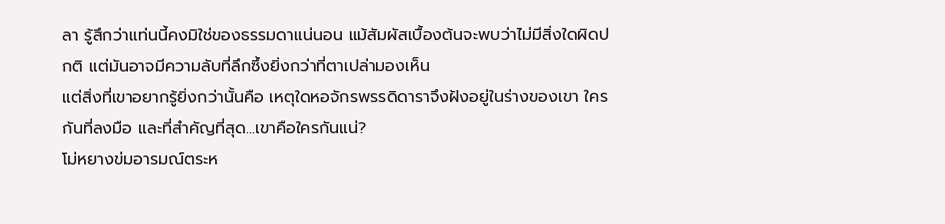ลา รู้สึกว่าแท่นนี้คงมิใช่ของธรรมดาแน่นอน แม้สัมผัสเบื้องต้นจะพบว่าไม่มีสิ่งใดผิดปกติ แต่มันอาจมีความลับที่ลึกซึ้งยิ่งกว่าที่ตาเปล่ามองเห็น
แต่สิ่งที่เขาอยากรู้ยิ่งกว่านั้นคือ เหตุใดหอจักรพรรดิดาราจึงฝังอยู่ในร่างของเขา ใครกันที่ลงมือ และที่สำคัญที่สุด...เขาคือใครกันแน่?
โม่หยางข่มอารมณ์ตระห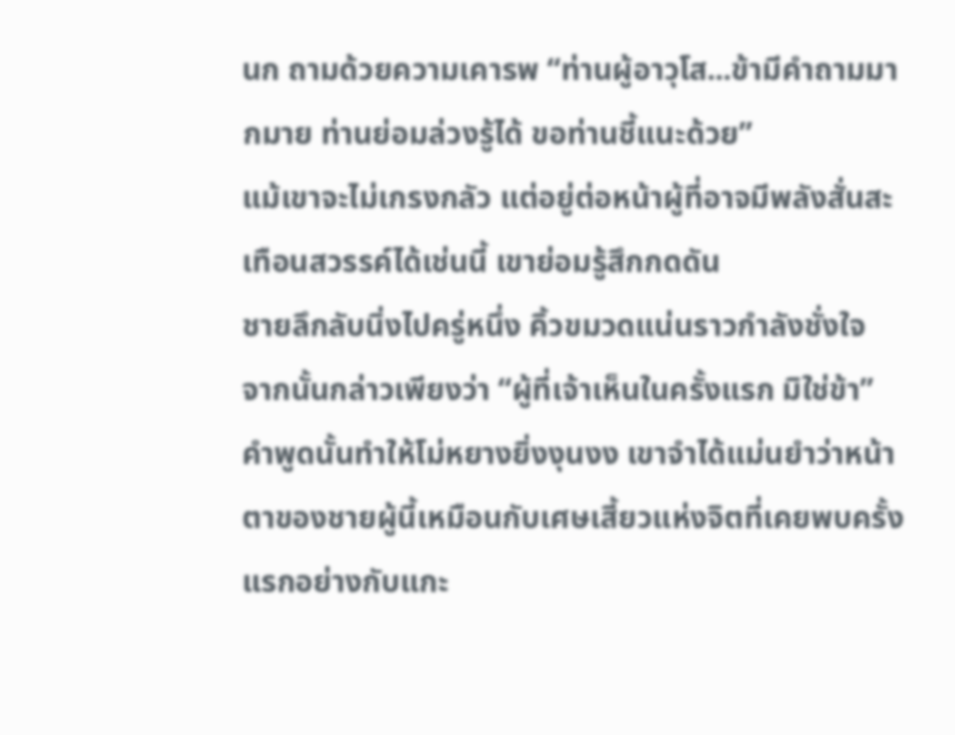นก ถามด้วยความเคารพ “ท่านผู้อาวุโส...ข้ามีคำถามมากมาย ท่านย่อมล่วงรู้ได้ ขอท่านชี้แนะด้วย”
แม้เขาจะไม่เกรงกลัว แต่อยู่ต่อหน้าผู้ที่อาจมีพลังสั่นสะเทือนสวรรค์ได้เช่นนี้ เขาย่อมรู้สึกกดดัน
ชายลึกลับนิ่งไปครู่หนึ่ง คิ้วขมวดแน่นราวกำลังชั่งใจ
จากนั้นกล่าวเพียงว่า “ผู้ที่เจ้าเห็นในครั้งแรก มิใช่ข้า”
คำพูดนั้นทำให้โม่หยางยิ่งงุนงง เขาจำได้แม่นยำว่าหน้าตาของชายผู้นี้เหมือนกับเศษเสี้ยวแห่งจิตที่เคยพบครั้งแรกอย่างกับแกะ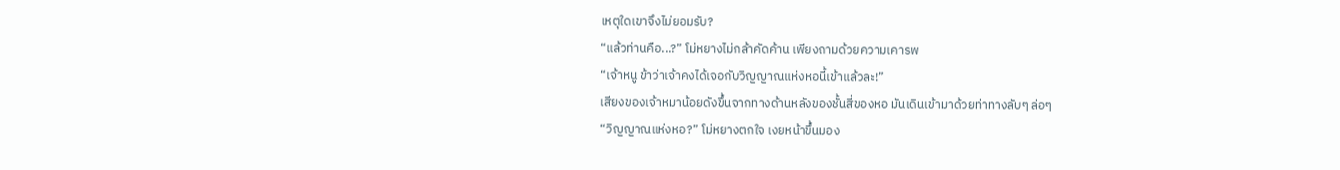เหตุใดเขาจึงไม่ยอมรับ?
“แล้วท่านคือ...?” โม่หยางไม่กล้าคัดค้าน เพียงถามด้วยความเคารพ
“เจ้าหนู ข้าว่าเจ้าคงได้เจอกับวิญญาณแห่งหอนี้เข้าแล้วละ!”
เสียงของเจ้าหมาน้อยดังขึ้นจากทางด้านหลังของชั้นสี่ของหอ มันเดินเข้ามาด้วยท่าทางลับๆ ล่อๆ
“วิญญาณแห่งหอ?” โม่หยางตกใจ เงยหน้าขึ้นมอง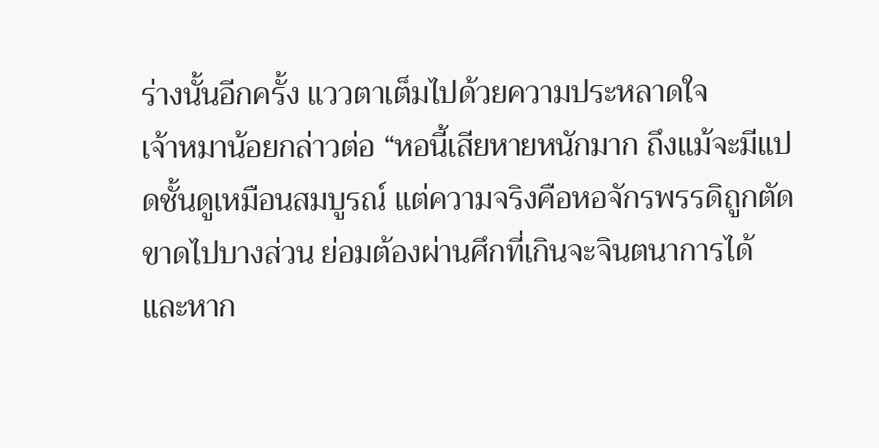ร่างนั้นอีกครั้ง แววตาเต็มไปด้วยความประหลาดใจ
เจ้าหมาน้อยกล่าวต่อ “หอนี้เสียหายหนักมาก ถึงแม้จะมีแปดชั้นดูเหมือนสมบูรณ์ แต่ความจริงคือหอจักรพรรดิถูกตัดขาดไปบางส่วน ย่อมต้องผ่านศึกที่เกินจะจินตนาการได้ และหาก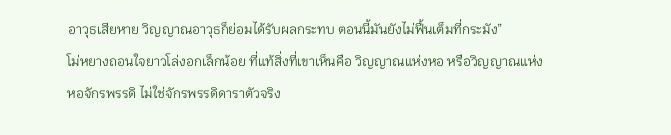อาวุธเสียหาย วิญญาณอาวุธก็ย่อมได้รับผลกระทบ ตอนนี้มันยังไม่ฟื้นเต็มที่กระมัง”
โม่หยางถอนใจยาวโล่งอกเล็กน้อย ที่แท้สิ่งที่เขาเห็นคือ วิญญาณแห่งหอ หรือวิญญาณแห่งหอจักรพรรดิ ไม่ใช่จักรพรรดิดาราตัวจริง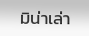มิน่าเล่า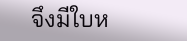จึงมีใบห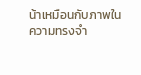น้าเหมือนกับภาพในความทรงจำ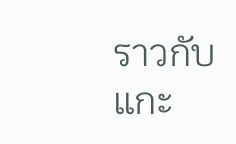ราวกับแกะ